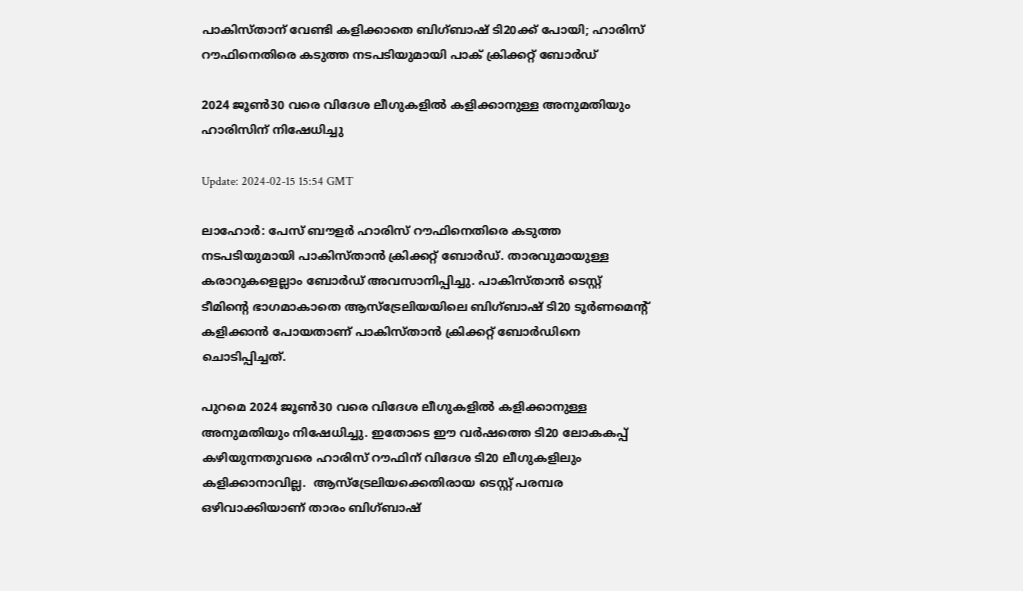പാകിസ്താന് വേണ്ടി കളിക്കാതെ ബിഗ്ബാഷ് ടി20ക്ക് പോയി; ഹാരിസ് റൗഫിനെതിരെ കടുത്ത നടപടിയുമായി പാക് ക്രിക്കറ്റ് ബോർഡ്‌

2024 ജൂൺ30 വരെ വിദേശ ലീഗുകളിൽ കളിക്കാനുള്ള അനുമതിയും ഹാരിസിന് നിഷേധിച്ചു

Update: 2024-02-15 15:54 GMT

ലാഹോർ: പേസ് ബൗളർ ഹാരിസ് റൗഫിനെതിരെ കടുത്ത നടപടിയുമായി പാകിസ്താൻ ക്രിക്കറ്റ് ബോർഡ്. താരവുമായുള്ള കരാറുകളെല്ലാം ബോർഡ് അവസാനിപ്പിച്ചു. പാകിസ്താൻ ടെസ്റ്റ് ടീമിന്റെ ഭാഗമാകാതെ ആസ്‌ട്രേലിയയിലെ ബിഗ്ബാഷ് ടി20 ടൂര്‍ണമെന്റ് കളിക്കാൻ പോയതാണ് പാകിസ്താൻ ക്രിക്കറ്റ് ബോർഡിനെ ചൊടിപ്പിച്ചത്.

പുറമെ 2024 ജൂൺ30 വരെ വിദേശ ലീഗുകളിൽ കളിക്കാനുള്ള അനുമതിയും നിഷേധിച്ചു. ഇതോടെ ഈ വര്‍ഷത്തെ ടി20 ലോകകപ്പ് കഴിയുന്നതുവരെ ഹാരിസ് റൗഫിന് വിദേശ ടി20 ലീഗുകളിലും കളിക്കാനാവില്ല.  ആസ്‌ട്രേലിയക്കെതിരായ ടെസ്റ്റ് പരമ്പര ഒഴിവാക്കിയാണ് താരം ബിഗ്ബാഷ്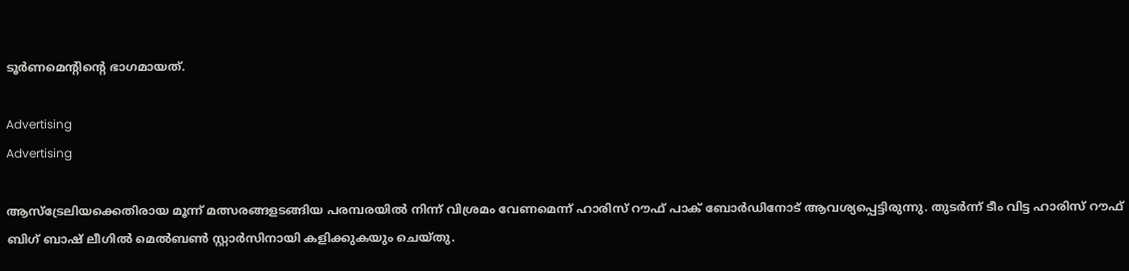ടൂർണമെന്റിന്റെ ഭാഗമായത്.

Advertising
Advertising

ആസ്ട്രേലിയക്കെതിരായ മൂന്ന് മത്സരങ്ങളടങ്ങിയ പരമ്പരയില്‍ നിന്ന് വിശ്രമം വേണമെന്ന് ഹാരിസ് റൗഫ് പാക് ബോര്‍ഡിനോട് ആവശ്യപ്പെട്ടിരുന്നു. തുടര്‍ന്ന് ടീം വിട്ട ഹാരിസ് റൗഫ് ബിഗ് ബാഷ് ലീഗില്‍ മെല്‍ബണ്‍ സ്റ്റാര്‍സിനായി കളിക്കുകയും ചെയ്തു.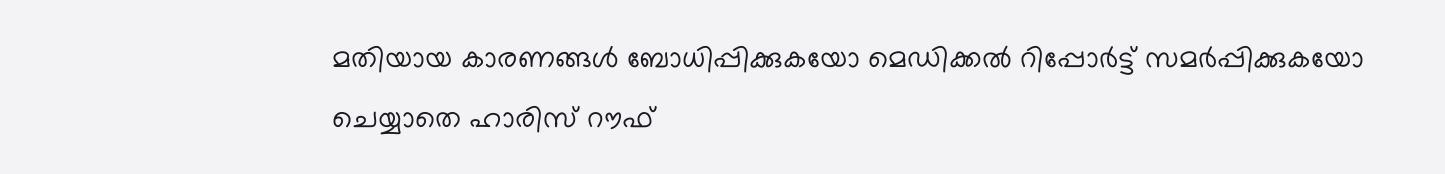മതിയായ കാരണങ്ങള്‍ ബോധിപ്പിക്കുകയോ മെഡിക്കല്‍ റിപ്പോര്‍ട്ട് സമര്‍പ്പിക്കുകയോ ചെയ്യാതെ ഹാരിസ് റൗഫ്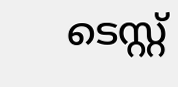ടെസ്റ്റ്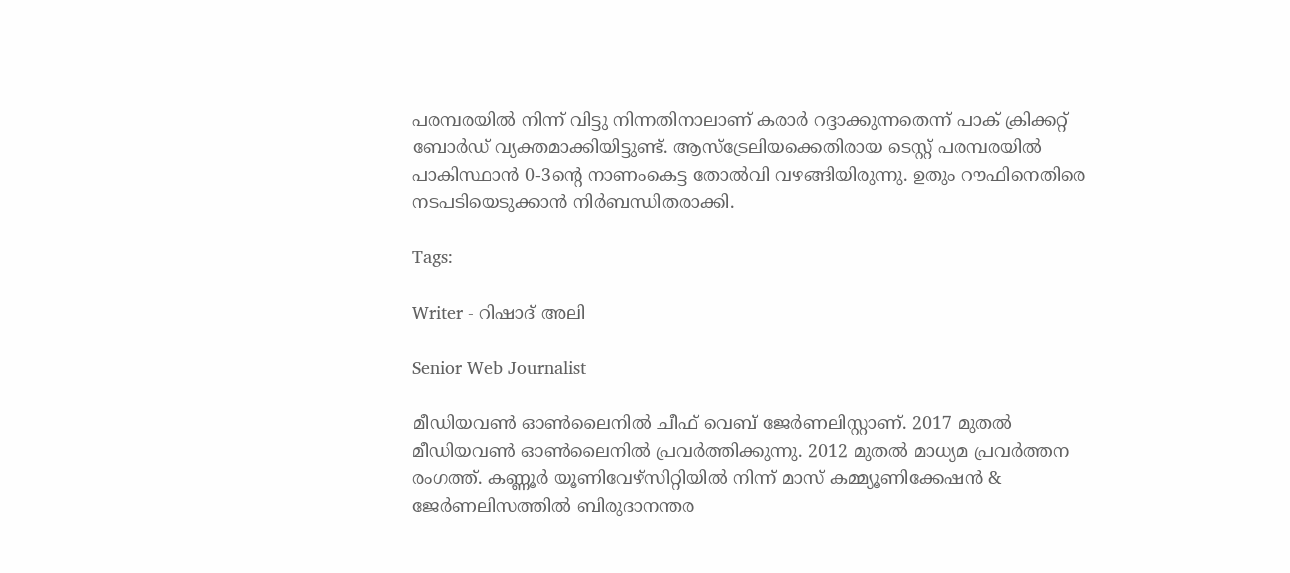പരമ്പരയില്‍ നിന്ന് വിട്ടു നിന്നതിനാലാണ് കരാര്‍ റദ്ദാക്കുന്നതെന്ന് പാക് ക്രിക്കറ്റ് ബോര്‍ഡ് വ്യക്തമാക്കിയിട്ടുണ്ട്. ആസ്ട്രേലിയക്കെതിരായ ടെസ്റ്റ് പരമ്പരയില്‍ പാകിസ്ഥാന്‍ 0-3ന്‍റെ നാണംകെട്ട തോല്‍വി വഴങ്ങിയിരുന്നു. ഉതും റൗഫിനെതിരെ നടപടിയെടുക്കാന്‍ നിര്‍ബന്ധിതരാക്കി.

Tags:

Writer - റിഷാദ് അലി

Senior Web Journalist

മീഡിയവൺ ഓൺലൈനിൽ ചീഫ് വെബ് ജേർണലിസ്റ്റാണ്. 2017 മുതൽ മീഡിയവൺ ഓൺലൈനിൽ പ്രവർത്തിക്കുന്നു. 2012 മുതൽ മാധ്യമ പ്രവർത്തന രംഗത്ത്. കണ്ണൂര്‍ യൂണിവേഴ്‌സിറ്റിയിൽ നിന്ന് മാസ് കമ്മ്യൂണിക്കേഷന്‍ & ജേര്‍ണലിസത്തില്‍ ബിരുദാനന്തര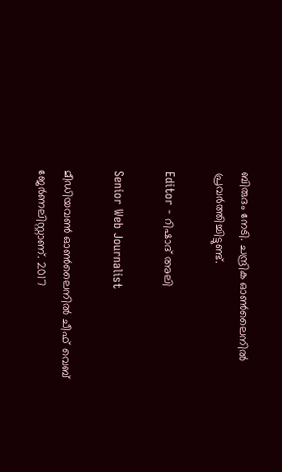ബിരുദം നേടി. ചന്ദ്രിക ഓണ്‍ലൈനില്‍ പ്രവര്‍ത്തിച്ചിട്ടുണ്ട്.

Editor - റിഷാദ് അലി

Senior Web Journalist

മീഡിയവൺ ഓൺലൈനിൽ ചീഫ് വെബ് ജേർണലിസ്റ്റാണ്. 2017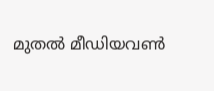മുതൽ മീഡിയവൺ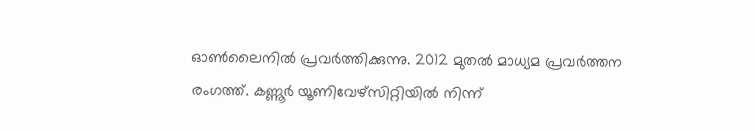ഓൺലൈനിൽ പ്രവർത്തിക്കുന്നു. 2012 മുതൽ മാധ്യമ പ്രവർത്തന രംഗത്ത്. കണ്ണൂര്‍ യൂണിവേഴ്‌സിറ്റിയിൽ നിന്ന്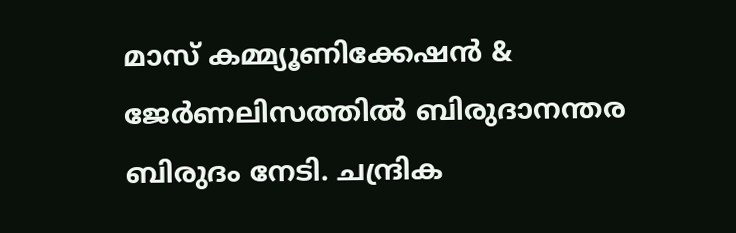മാസ് കമ്മ്യൂണിക്കേഷന്‍ & ജേര്‍ണലിസത്തില്‍ ബിരുദാനന്തര ബിരുദം നേടി. ചന്ദ്രിക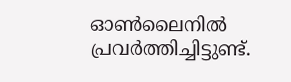ഓണ്‍ലൈനില്‍ പ്രവര്‍ത്തിച്ചിട്ടുണ്ട്.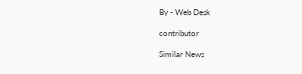By - Web Desk

contributor

Similar News